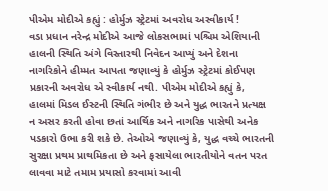પીએમ મોદીએ કહ્યું : હોર્મુઝ સ્ટ્રેટમાં અવરોધ અસ્વીકાર્ય !
વડા પ્રધાન નરેન્દ્ર મોદીએ આજે લોકસભામાં પશ્ચિમ એશિયાની હાલની સ્થિતિ અંગે વિસ્તારથી નિવેદન આપ્યું અને દેશના નાગરિકોને હીમ્મત આપતા જણાવ્યું કે હોર્મુઝ સ્ટ્રેટમાં કોઈપણ પ્રકારની અવરોધ એ સ્વીકાર્ય નથી. પીએમ મોદીએ કહ્યું કે, હાલમાં મિડલ ઈસ્ટની સ્થિતિ ગંભીર છે અને યુદ્ધ ભારતને પ્રત્યક્ષ ન અસર કરતી હોવા છતાં આર્થિક અને નાગરિક પાસેથી અનેક પડકારો ઉભા કરી શકે છે. તેઓએ જણાવ્યું કે, યુદ્ધ વચ્ચે ભારતની સુરક્ષા પ્રથમ પ્રાથમિકતા છે અને ફસાયેલા ભારતીયોને વતન પરત લાવવા માટે તમામ પ્રયાસો કરવામાં આવી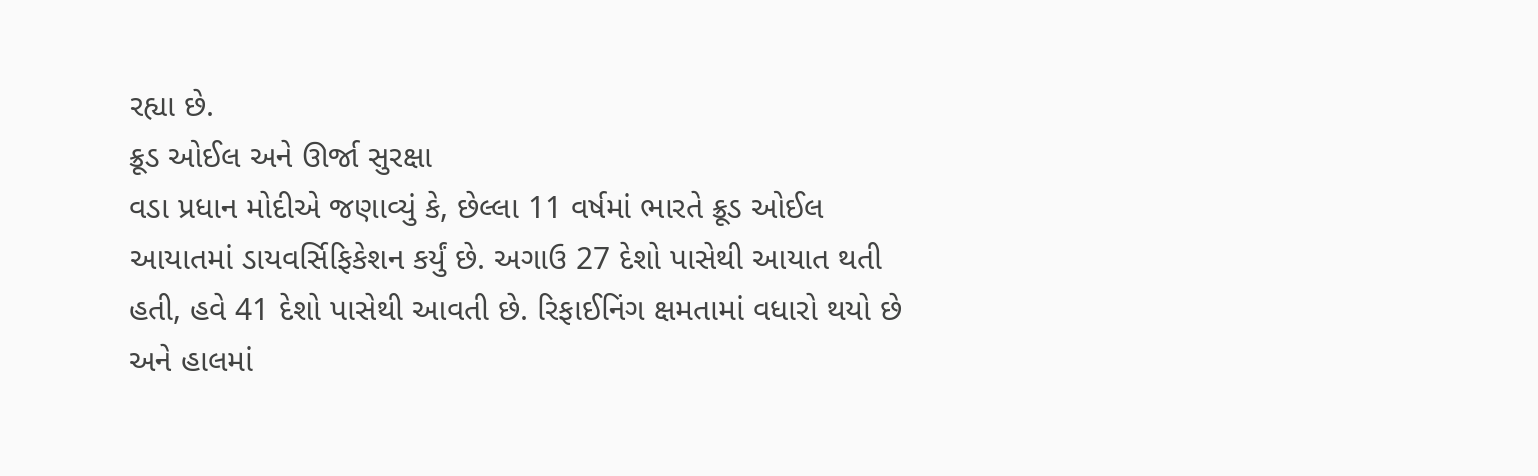રહ્યા છે.
ક્રૂડ ઓઈલ અને ઊર્જા સુરક્ષા
વડા પ્રધાન મોદીએ જણાવ્યું કે, છેલ્લા 11 વર્ષમાં ભારતે ક્રૂડ ઓઈલ આયાતમાં ડાયવર્સિફિકેશન કર્યું છે. અગાઉ 27 દેશો પાસેથી આયાત થતી હતી, હવે 41 દેશો પાસેથી આવતી છે. રિફાઈનિંગ ક્ષમતામાં વધારો થયો છે અને હાલમાં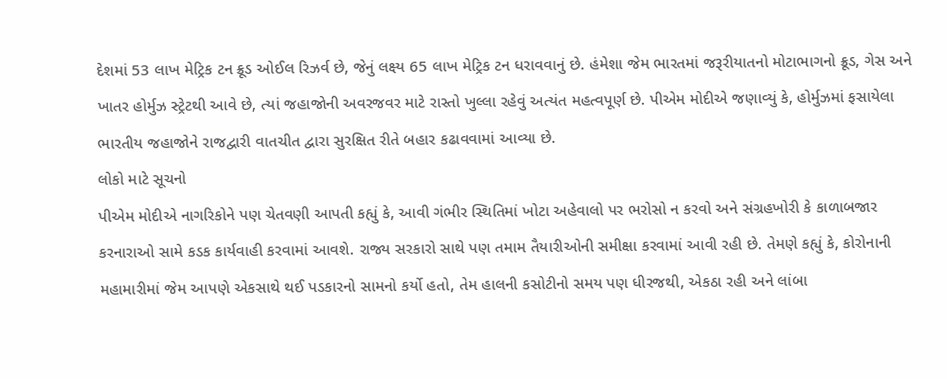દેશમાં 53 લાખ મેટ્રિક ટન ક્રૂડ ઓઈલ રિઝર્વ છે, જેનું લક્ષ્ય 65 લાખ મેટ્રિક ટન ધરાવવાનું છે. હંમેશા જેમ ભારતમાં જરૂરીયાતનો મોટાભાગનો ક્રૂડ, ગેસ અને ખાતર હોર્મુઝ સ્ટ્રેટથી આવે છે, ત્યાં જહાજોની અવરજવર માટે રાસ્તો ખુલ્લા રહેવું અત્યંત મહત્વપૂર્ણ છે. પીએમ મોદીએ જણાવ્યું કે, હોર્મુઝમાં ફસાયેલા ભારતીય જહાજોને રાજદ્વારી વાતચીત દ્વારા સુરક્ષિત રીતે બહાર કઢાવવામાં આવ્યા છે.
લોકો માટે સૂચનો
પીએમ મોદીએ નાગરિકોને પણ ચેતવણી આપતી કહ્યું કે, આવી ગંભીર સ્થિતિમાં ખોટા અહેવાલો પર ભરોસો ન કરવો અને સંગ્રહખોરી કે કાળાબજાર કરનારાઓ સામે કડક કાર્યવાહી કરવામાં આવશે. રાજ્ય સરકારો સાથે પણ તમામ તૈયારીઓની સમીક્ષા કરવામાં આવી રહી છે. તેમણે કહ્યું કે, કોરોનાની મહામારીમાં જેમ આપણે એકસાથે થઈ પડકારનો સામનો કર્યો હતો, તેમ હાલની કસોટીનો સમય પણ ધીરજથી, એકઠા રહી અને લાંબા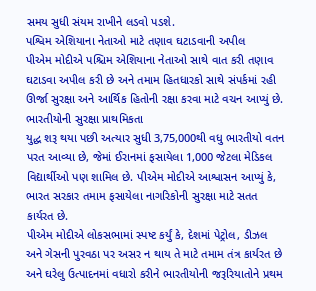સમય સુધી સંયમ રાખીને લડવો પડશે.
પશ્વિમ એશિયાના નેતાઓ માટે તણાવ ઘટાડવાની અપીલ
પીએમ મોદીએ પશ્ચિમ એશિયાના નેતાઓ સાથે વાત કરી તણાવ ઘટાડવા અપીલ કરી છે અને તમામ હિતધારકો સાથે સંપર્કમાં રહી ઊર્જા સુરક્ષા અને આર્થિક હિતોની રક્ષા કરવા માટે વચન આપ્યું છે.
ભારતીયોની સુરક્ષા પ્રાથમિકતા
યુદ્ધ શરૂ થયા પછી અત્યાર સુધી 3,75,000થી વધુ ભારતીયો વતન પરત આવ્યા છે, જેમાં ઈરાનમાં ફસાયેલા 1,000 જેટલા મેડિકલ વિદ્યાર્થીઓ પણ શામિલ છે. પીએમ મોદીએ આશ્વાસન આપ્યું કે, ભારત સરકાર તમામ ફસાયેલા નાગરિકોની સુરક્ષા માટે સતત કાર્યરત છે.
પીએમ મોદીએ લોકસભામાં સ્પષ્ટ કર્યું કે, દેશમાં પેટ્રોલ, ડીઝલ અને ગેસની પુરવઠા પર અસર ન થાય તે માટે તમામ તંત્ર કાર્યરત છે અને ઘરેલુ ઉત્પાદનમાં વધારો કરીને ભારતીયોની જરૂરિયાતોને પ્રથમ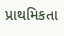પ્રાથમિકતા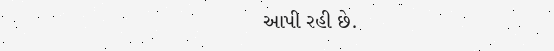આપી રહી છે.